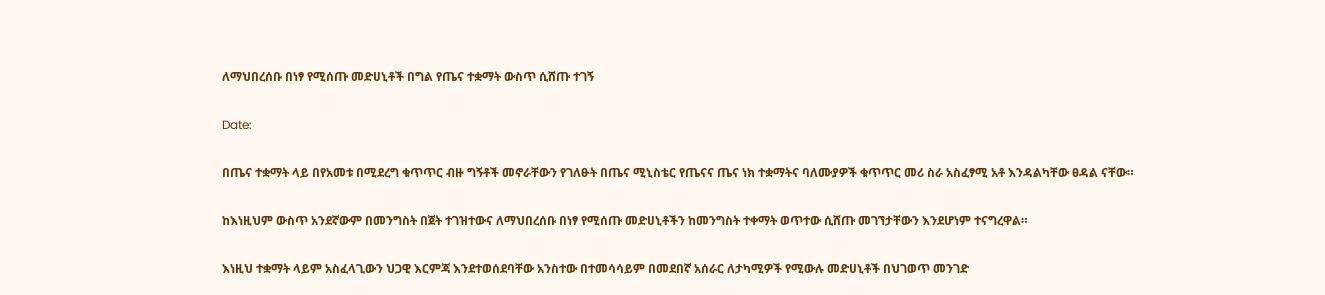ለማህበረሰቡ በነፃ የሚሰጡ መድሀኒቶች በግል የጤና ተቋማት ውስጥ ሲሸጡ ተገኝ

Date:

በጤና ተቋማት ላይ በየአመቱ በሚደረግ ቁጥጥር ብዙ ግኝቶች መኖራቸውን የገለፁት በጤና ሚኒስቴር የጤናና ጤና ነክ ተቋማትና ባለሙያዎች ቁጥጥር መሪ ስራ አስፈፃሚ አቶ እንዳልካቸው ፀዳል ናቸው።

ከእነዚህም ውስጥ አንደኛውም በመንግስት በጀት ተገዝተውና ለማህበረሰቡ በነፃ የሚሰጡ መድሀኒቶችን ከመንግስት ተቀማት ወጥተው ሲሸጡ መገኘታቸውን እንደሆነም ተናግረዋል።

እነዚህ ተቋማት ላይም አስፈላጊውን ህጋዊ እርምጃ እንደተወሰደባቸው አንስተው በተመሳሳይም በመደበኛ አሰራር ለታካሚዎች የሚውሉ መድሀኒቶች በህገወጥ መንገድ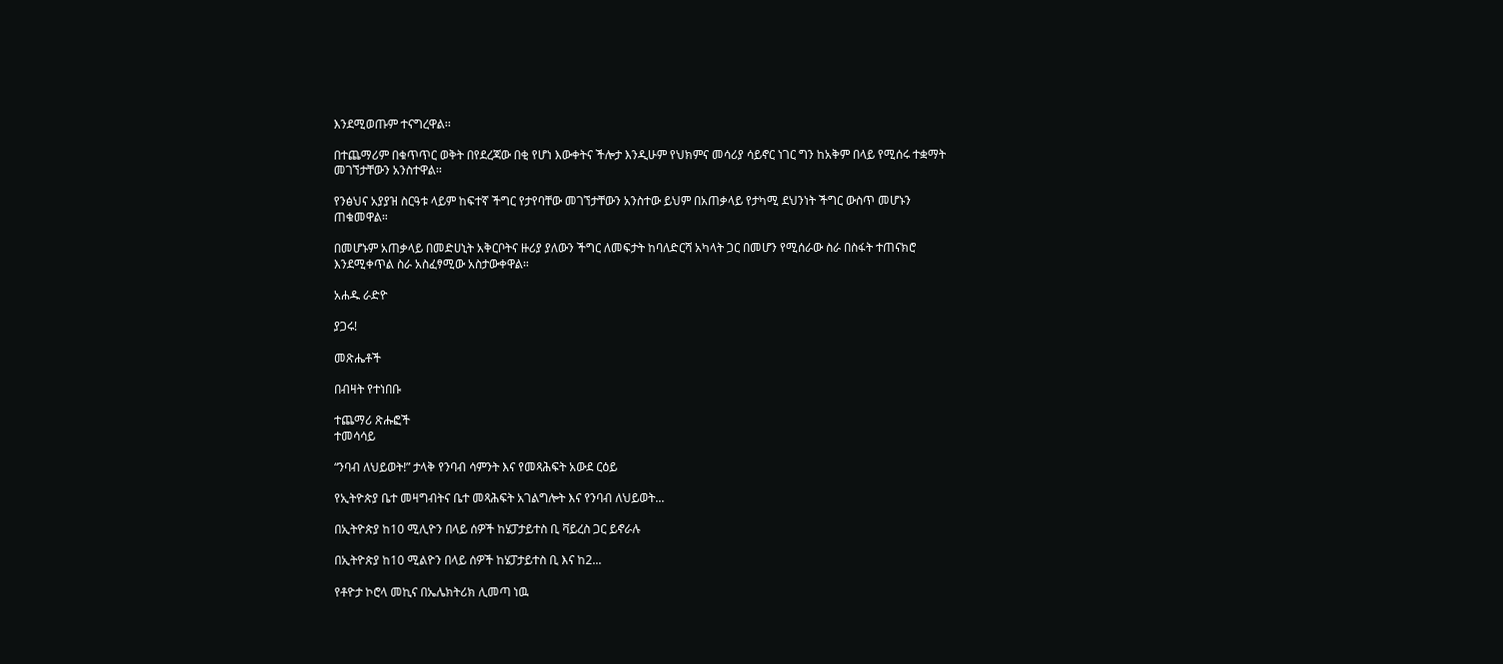እንደሚወጡም ተናግረዋል፡፡

በተጨማሪም በቁጥጥር ወቅት በየደረጃው በቂ የሆነ እውቀትና ችሎታ እንዲሁም የህክምና መሳሪያ ሳይኖር ነገር ግን ከአቅም በላይ የሚሰሩ ተቋማት መገኘታቸውን አንስተዋል፡፡

የንፅህና አያያዝ ስርዓቱ ላይም ከፍተኛ ችግር የታየባቸው መገኘታቸውን አንስተው ይህም በአጠቃላይ የታካሚ ደህንነት ችግር ውስጥ መሆኑን ጠቁመዋል።

በመሆኑም አጠቃላይ በመድሀኒት አቅርቦትና ዙሪያ ያለውን ችግር ለመፍታት ከባለድርሻ አካላት ጋር በመሆን የሚሰራው ስራ በስፋት ተጠናክሮ እንደሚቀጥል ስራ አስፈፃሚው አስታውቀዋል።

አሐዱ ራድዮ

ያጋሩ!

መጽሔቶች

በብዛት የተነበቡ

ተጨማሪ ጽሑፎች
ተመሳሳይ

“ንባብ ለህይወት!” ታላቅ የንባብ ሳምንት እና የመጻሕፍት አውደ ርዕይ

የኢትዮጵያ ቤተ መዛግብትና ቤተ መጻሕፍት አገልግሎት እና የንባብ ለህይወት...

በኢትዮጵያ ከ10 ሚሊዮን በላይ ሰዎች ከሄፓታይተስ ቢ ቫይረስ ጋር ይኖራሉ

በኢትዮጵያ ከ10 ሚልዮን በላይ ሰዎች ከሄፓታይተስ ቢ እና ከ2...

የቶዮታ ኮሮላ መኪና በኤሌክትሪክ ሊመጣ ነዉ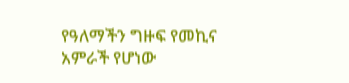የዓለማችን ግዙፍ የመኪና አምራች የሆነው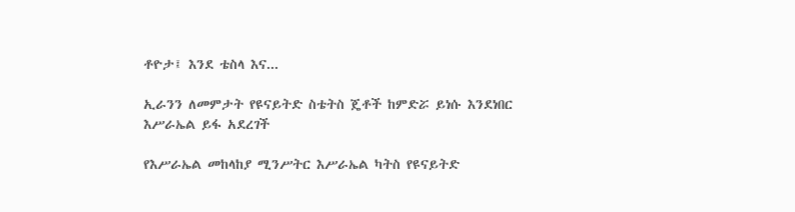ቶዮታ፤ እንደ ቴስላ እና...

ኢራንን ለመምታት የዩናይትድ ስቴትስ ጄቶች ከምድሯ ይነሱ እንደነበር እሥራኤል ይፋ አደረገች

የእሥራኤል መከላከያ ሚንሥትር እሥራኤል ካትስ የዩናይትድ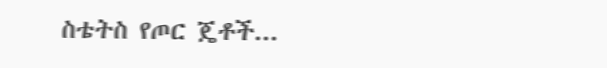ስቴትስ የጦር ጄቶች...